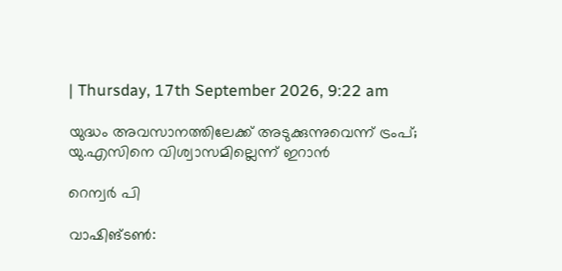| Thursday, 17th September 2026, 9:22 am

യുദ്ധം അവസാനത്തിലേക്ക് അടുക്കുന്നുവെന്ന് ട്രംപ്; യു.എസിനെ വിശ്വാസമില്ലെന്ന് ഇറാന്‍

റെന്വര്‍ പി

വാഷിങ്ടണ്‍: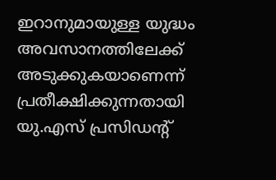ഇറാനുമായുള്ള യുദ്ധം അവസാനത്തിലേക്ക് അടുക്കുകയാണെന്ന് പ്രതീക്ഷിക്കുന്നതായി യു.എസ് പ്രസിഡന്റ്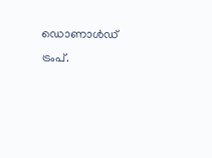ഡൊണാള്‍ഡ് ട്രംപ്.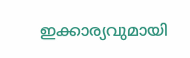ഇക്കാര്യവുമായി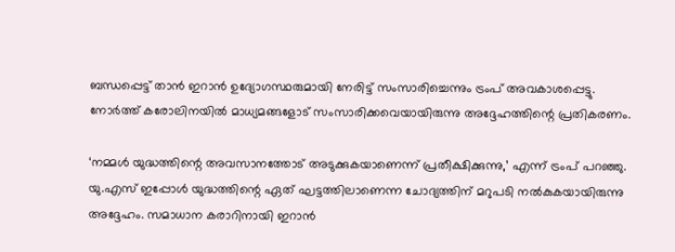ബന്ധപ്പെട്ട് താന്‍ ഇറാന്‍ ഉദ്യോഗസ്ഥരുമായി നേരിട്ട് സംസാരിച്ചെന്നും ട്രംപ് അവകാശപ്പെട്ടു. നോര്‍ത്ത് കരോലിനയില്‍ മാധ്യമങ്ങളോട് സംസാരിക്കവെയായിരുന്നു അദ്ദേഹത്തിന്റെ പ്രതികരണം.

‘നമ്മള്‍ യുദ്ധത്തിന്റെ അവസാനത്തോട് അടുക്കുകയാണെന്ന് പ്രതീക്ഷിക്കുന്നു,’ എന്ന് ട്രംപ് പറഞ്ഞു. യു.എസ് ഇപ്പോള്‍ യുദ്ധത്തിന്റെ ഏത് ഘട്ടത്തിലാണെന്ന ചോദ്യത്തിന് മറുപടി നല്‍കുകയായിരുന്നു അദ്ദേഹം. സമാധാന കരാറിനായി ഇറാന്‍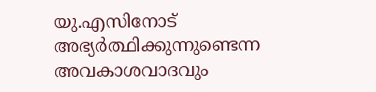യു.എസിനോട് അഭ്യര്‍ത്ഥിക്കുന്നുണ്ടെന്ന അവകാശവാദവും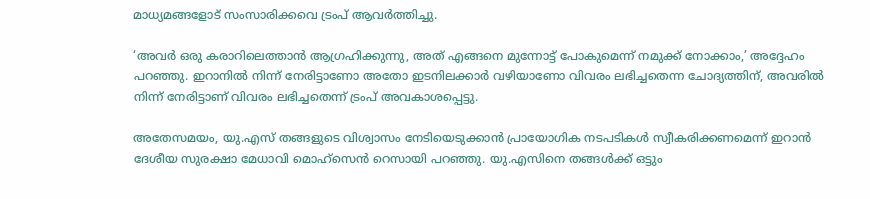മാധ്യമങ്ങളോട് സംസാരിക്കവെ ട്രംപ് ആവര്‍ത്തിച്ചു.

‘അവര്‍ ഒരു കരാറിലെത്താന്‍ ആഗ്രഹിക്കുന്നു, അത് എങ്ങനെ മുന്നോട്ട് പോകുമെന്ന് നമുക്ക് നോക്കാം,’ അദ്ദേഹം പറഞ്ഞു. ഇറാനില്‍ നിന്ന് നേരിട്ടാണോ അതോ ഇടനിലക്കാര്‍ വഴിയാണോ വിവരം ലഭിച്ചതെന്ന ചോദ്യത്തിന്, അവരില്‍ നിന്ന് നേരിട്ടാണ് വിവരം ലഭിച്ചതെന്ന് ട്രംപ് അവകാശപ്പെട്ടു.

അതേസമയം, യു.എസ് തങ്ങളുടെ വിശ്വാസം നേടിയെടുക്കാന്‍ പ്രായോഗിക നടപടികള്‍ സ്വീകരിക്കണമെന്ന് ഇറാന്‍ ദേശീയ സുരക്ഷാ മേധാവി മൊഹ്സെന്‍ റെസായി പറഞ്ഞു. യു.എസിനെ തങ്ങള്‍ക്ക് ഒട്ടും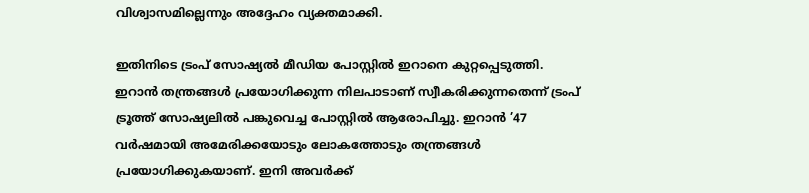വിശ്വാസമില്ലെന്നും അദ്ദേഹം വ്യക്തമാക്കി.

ഇതിനിടെ ട്രംപ് സോഷ്യല്‍ മീഡിയ പോസ്റ്റില്‍ ഇറാനെ കുറ്റപ്പെടുത്തി. ഇറാന്‍ തന്ത്രങ്ങള്‍ പ്രയോഗിക്കുന്ന നിലപാടാണ് സ്വീകരിക്കുന്നതെന്ന് ട്രംപ് ട്രൂത്ത് സോഷ്യലില്‍ പങ്കുവെച്ച പോസ്റ്റില്‍ ആരോപിച്ചു. ഇറാന്‍ ’47 വര്‍ഷമായി അമേരിക്കയോടും ലോകത്തോടും തന്ത്രങ്ങള്‍ പ്രയോഗിക്കുകയാണ്. ഇനി അവര്‍ക്ക്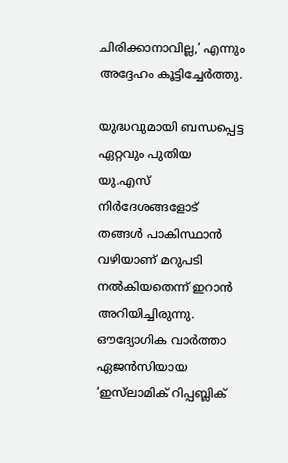ചിരിക്കാനാവില്ല,’ എന്നും അദ്ദേഹം കൂട്ടിച്ചേര്‍ത്തു.

യുദ്ധവുമായി ബന്ധപ്പെട്ട ഏറ്റവും പുതിയ യു.എസ് നിര്‍ദേശങ്ങളോട് തങ്ങള്‍ പാകിസ്ഥാന്‍ വഴിയാണ് മറുപടി നല്‍കിയതെന്ന് ഇറാന്‍ അറിയിച്ചിരുന്നു. ഔദ്യോഗിക വാര്‍ത്താ ഏജന്‍സിയായ ‘ഇസ്‌ലാമിക് റിപ്പബ്ലിക്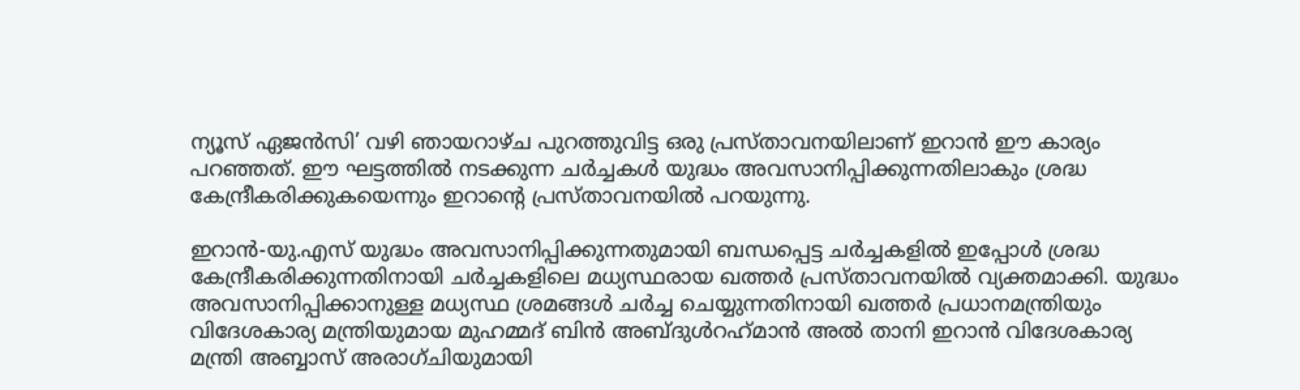ന്യൂസ് ഏജന്‍സി’ വഴി ഞായറാഴ്ച പുറത്തുവിട്ട ഒരു പ്രസ്താവനയിലാണ് ഇറാന്‍ ഈ കാര്യം പറഞ്ഞത്. ഈ ഘട്ടത്തില്‍ നടക്കുന്ന ചര്‍ച്ചകള്‍ യുദ്ധം അവസാനിപ്പിക്കുന്നതിലാകും ശ്രദ്ധ കേന്ദ്രീകരിക്കുകയെന്നും ഇറാന്റെ പ്രസ്താവനയില്‍ പറയുന്നു.

ഇറാന്‍-യു.എസ് യുദ്ധം അവസാനിപ്പിക്കുന്നതുമായി ബന്ധപ്പെട്ട ചര്‍ച്ചകളില്‍ ഇപ്പോള്‍ ശ്രദ്ധ കേന്ദ്രീകരിക്കുന്നതിനായി ചര്‍ച്ചകളിലെ മധ്യസ്ഥരായ ഖത്തര്‍ പ്രസ്താവനയില്‍ വ്യക്തമാക്കി. യുദ്ധം അവസാനിപ്പിക്കാനുള്ള മധ്യസ്ഥ ശ്രമങ്ങള്‍ ചര്‍ച്ച ചെയ്യുന്നതിനായി ഖത്തര്‍ പ്രധാനമന്ത്രിയും വിദേശകാര്യ മന്ത്രിയുമായ മുഹമ്മദ് ബിന്‍ അബ്ദുള്‍റഹ്‌മാന്‍ അല്‍ താനി ഇറാന്‍ വിദേശകാര്യ മന്ത്രി അബ്ബാസ് അരാഗ്ചിയുമായി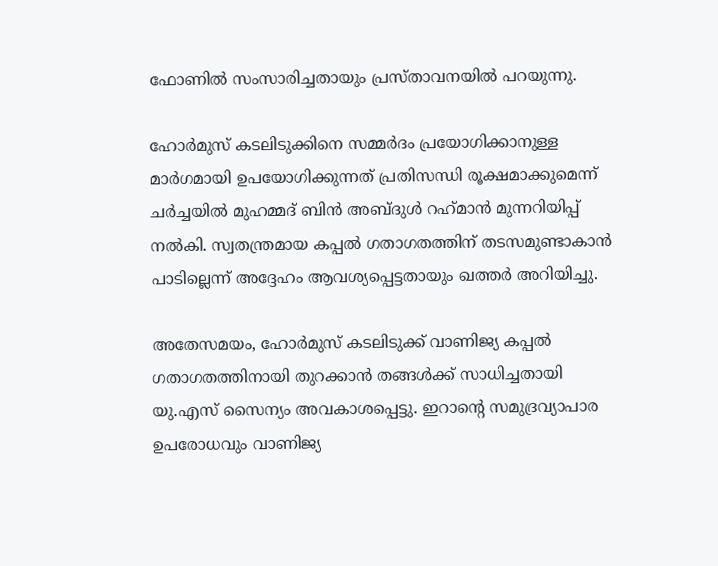ഫോണില്‍ സംസാരിച്ചതായും പ്രസ്താവനയില്‍ പറയുന്നു.

ഹോര്‍മുസ് കടലിടുക്കിനെ സമ്മര്‍ദം പ്രയോഗിക്കാനുള്ള മാര്‍ഗമായി ഉപയോഗിക്കുന്നത് പ്രതിസന്ധി രൂക്ഷമാക്കുമെന്ന് ചര്‍ച്ചയില്‍ മുഹമ്മദ് ബിന്‍ അബ്ദുള്‍ റഹ്‌മാന്‍ മുന്നറിയിപ്പ് നല്‍കി. സ്വതന്ത്രമായ കപ്പല്‍ ഗതാഗതത്തിന് തടസമുണ്ടാകാന്‍ പാടില്ലെന്ന് അദ്ദേഹം ആവശ്യപ്പെട്ടതായും ഖത്തര്‍ അറിയിച്ചു.

അതേസമയം, ഹോര്‍മുസ് കടലിടുക്ക് വാണിജ്യ കപ്പല്‍ ഗതാഗതത്തിനായി തുറക്കാന്‍ തങ്ങള്‍ക്ക് സാധിച്ചതായി യു.എസ് സൈന്യം അവകാശപ്പെട്ടു. ഇറാന്റെ സമുദ്രവ്യാപാര ഉപരോധവും വാണിജ്യ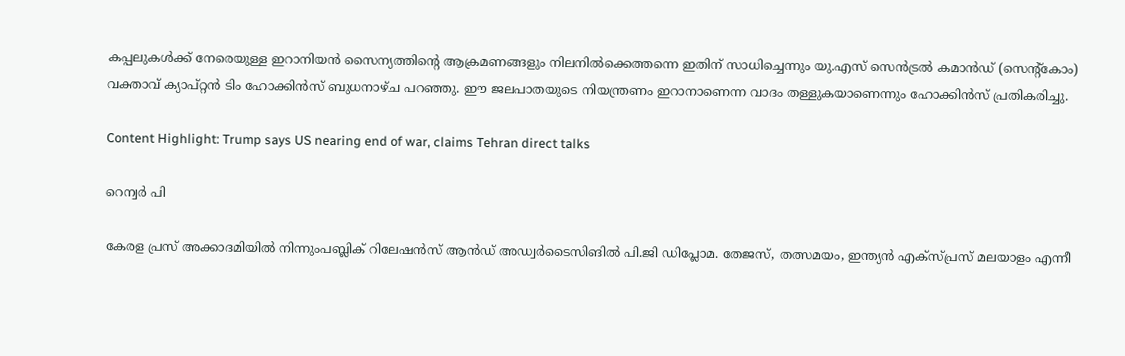കപ്പലുകള്‍ക്ക് നേരെയുള്ള ഇറാനിയന്‍ സൈന്യത്തിന്റെ ആക്രമണങ്ങളും നിലനില്‍ക്കെത്തന്നെ ഇതിന് സാധിച്ചെന്നും യു.എസ് സെന്‍ട്രല്‍ കമാന്‍ഡ് (സെന്റ്‌കോം) വക്താവ് ക്യാപ്റ്റന്‍ ടിം ഹോക്കിന്‍സ് ബുധനാഴ്ച പറഞ്ഞു. ഈ ജലപാതയുടെ നിയന്ത്രണം ഇറാനാണെന്ന വാദം തള്ളുകയാണെന്നും ഹോക്കിന്‍സ് പ്രതികരിച്ചു.

Content Highlight: Trump says US nearing end of war, claims Tehran direct talks

റെന്വര്‍ പി

കേരള പ്രസ് അക്കാദമിയില്‍ നിന്നുംപബ്ലിക് റിലേഷന്‍സ് ആന്‍ഡ് അഡ്വര്‍ടൈസിങില്‍ പി.ജി ഡിപ്ലോമ. തേജസ്, തത്സമയം, ഇന്ത്യന്‍ എക്‌സ്പ്രസ് മലയാളം എന്നീ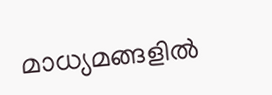മാധ്യമങ്ങളില്‍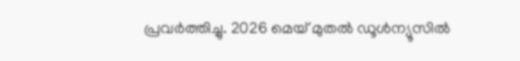പ്രവര്‍ത്തിച്ചു. 2026 മെയ് മുതല്‍ ഡൂള്‍ന്യൂസില്‍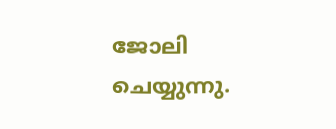ജോലി ചെയ്യുന്നു.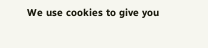We use cookies to give you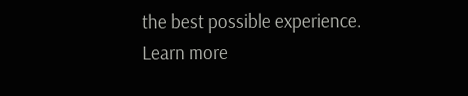the best possible experience. Learn more